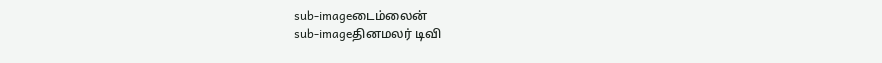sub-imageடைம்லைன்
sub-imageதினமலர் டிவி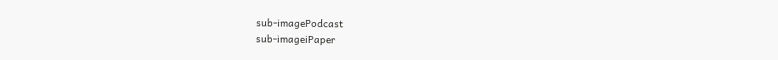sub-imagePodcast
sub-imageiPaper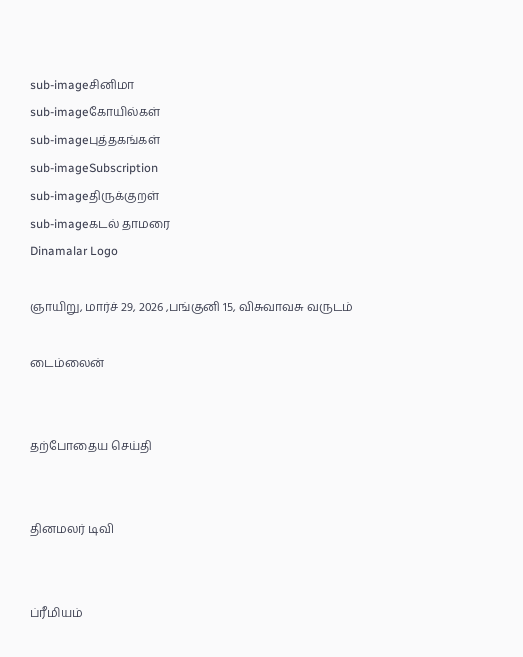sub-imageசினிமா
sub-imageகோயில்கள்
sub-imageபுத்தகங்கள்
sub-imageSubscription
sub-imageதிருக்குறள்
sub-imageகடல் தாமரை
Dinamalar Logo

ஞாயிறு, மார்ச் 29, 2026 ,பங்குனி 15, விசுவாவசு வருடம்

டைம்லைன்


தற்போதைய செய்தி


தினமலர் டிவி


ப்ரீமியம்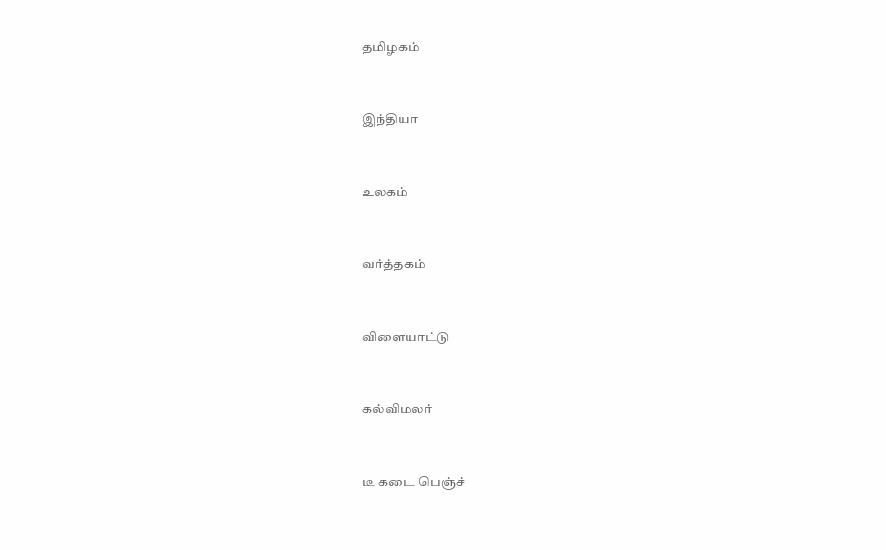தமிழகம்


இந்தியா


உலகம்


வர்த்தகம்


விளையாட்டு


கல்விமலர்


டீ கடை பெஞ்ச்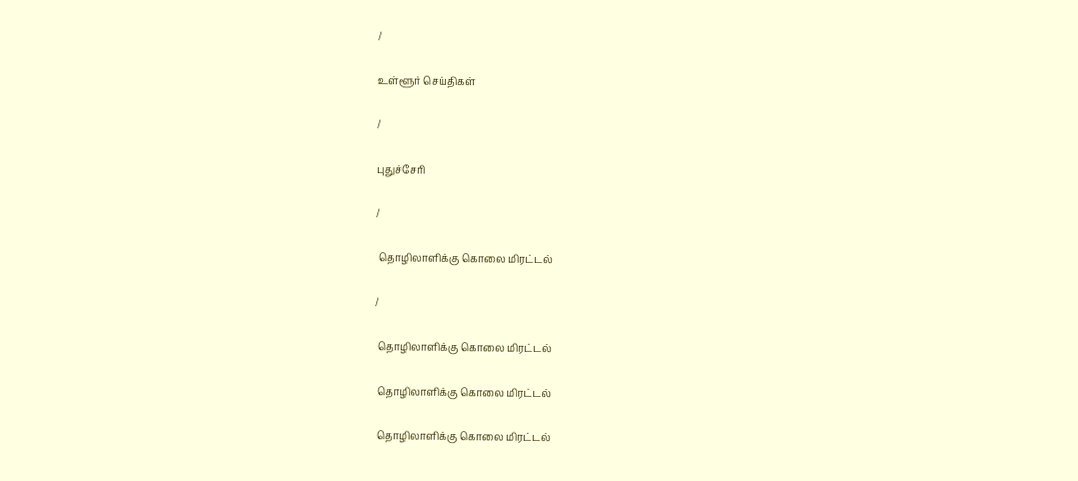/

உள்ளூர் செய்திகள்

/

புதுச்சேரி

/

 தொழிலாளிக்கு கொலை மிரட்டல்

/

 தொழிலாளிக்கு கொலை மிரட்டல்

 தொழிலாளிக்கு கொலை மிரட்டல்

 தொழிலாளிக்கு கொலை மிரட்டல்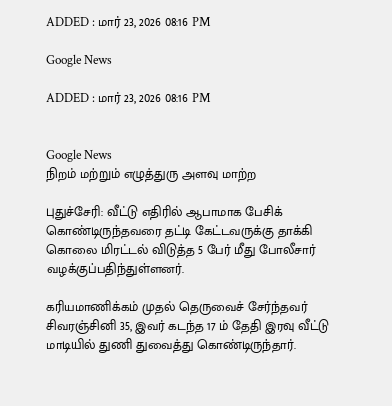ADDED : மார் 23, 2026 08:16 PM

Google News

ADDED : மார் 23, 2026 08:16 PM


Google News
நிறம் மற்றும் எழுத்துரு அளவு மாற்ற

புதுச்சேரி: வீட்டு எதிரில் ஆபாமாக பேசிக் கொண்டிருந்தவரை தட்டி கேட்டவருக்கு தாக்கி கொலை மிரட்டல் விடுத்த 5 பேர் மீது போலீசார் வழக்குப்பதிந்துள்ளனர்.

கரியமாணிக்கம் முதல் தெருவைச் சேர்ந்தவர் சிவரஞ்சினி 35, இவர் கடந்த 17 ம் தேதி இரவு வீட்டு மாடியில் துணி துவைத்து கொண்டிருந்தார்.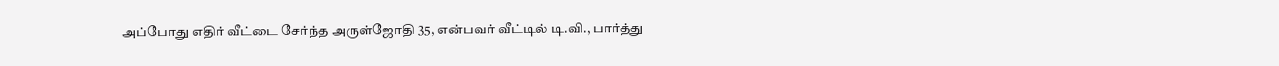அப்போது எதிர் வீட்டை சேர்ந்த அருள்ஜோதி 35, என்பவர் வீட்டில் டி.வி., பார்த்து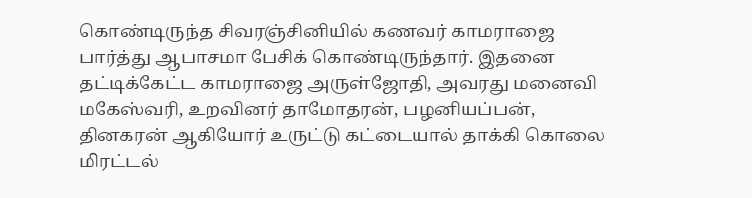கொண்டிருந்த சிவரஞ்சினியில் கணவர் காமராஜை பார்த்து ஆபாசமா பேசிக் கொண்டிருந்தார். இதனை தட்டிக்கேட்ட காமராஜை அருள்ஜோதி, அவரது மனைவி மகேஸ்வரி, உறவினர் தாமோதரன், பழனியப்பன், தினகரன் ஆகியோர் உருட்டு கட்டையால் தாக்கி கொலை மிரட்டல்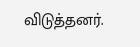விடுத்தனர்.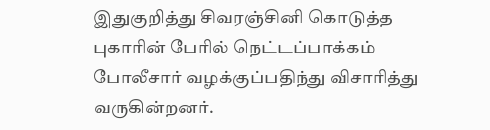இதுகுறித்து சிவரஞ்சினி கொடுத்த புகாரின் பேரில் நெட்டப்பாக்கம் போலீசார் வழக்குப்பதிந்து விசாரித்து வருகின்றனர்.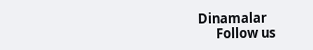Dinamalar
      Follow us